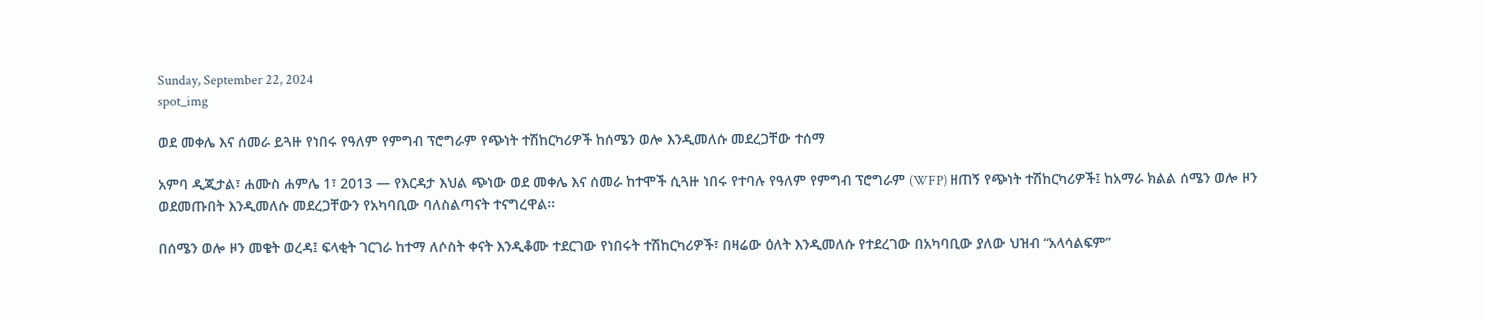Sunday, September 22, 2024
spot_img

ወደ መቀሌ እና ሰመራ ይጓዙ የነበሩ የዓለም የምግብ ፕሮግራም የጭነት ተሽከርካሪዎች ከሰሜን ወሎ እንዲመለሱ መደረጋቸው ተሰማ

አምባ ዲጂታል፣ ሐሙስ ሐምሌ 1፣ 2013 ― የእርዳታ እህል ጭነው ወደ መቀሌ እና ሰመራ ከተሞች ሲጓዙ ነበሩ የተባሉ የዓለም የምግብ ፕሮግራም (WFP) ዘጠኝ የጭነት ተሽከርካሪዎች፤ ከአማራ ክልል ሰሜን ወሎ ዞን ወደመጡበት እንዲመለሱ መደረጋቸውን የአካባቢው ባለስልጣናት ተናግረዋል፡፡

በሰሜን ወሎ ዞን መቄት ወረዳ፤ ፍላቂት ገርገራ ከተማ ለሶስት ቀናት እንዲቆሙ ተደርገው የነበሩት ተሽከርካሪዎች፣ በዛሬው ዕለት እንዲመለሱ የተደረገው በአካባቢው ያለው ህዝብ “አላሳልፍም”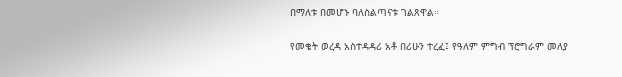በማለቱ በመሆኑ ባለስልጣናቱ ገልጸዋል።

የመቄት ወረዳ አስተዳዳሪ አቶ በሪሁን ተረፈ፤ የዓለም ምግብ ፕሮግራም መለያ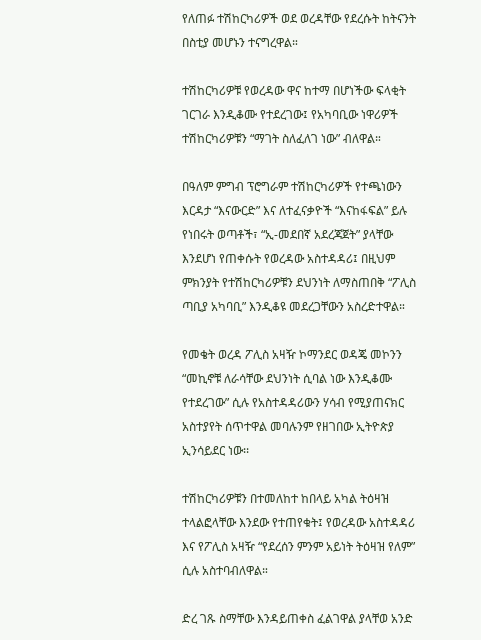የለጠፉ ተሽከርካሪዎች ወደ ወረዳቸው የደረሱት ከትናንት በስቲያ መሆኑን ተናግረዋል።

ተሽከርካሪዎቹ የወረዳው ዋና ከተማ በሆነችው ፍላቂት ገርገራ እንዲቆሙ የተደረገው፤ የአካባቢው ነዋሪዎች ተሽከርካሪዎቹን “ማገት ስለፈለገ ነው” ብለዋል።

በዓለም ምግብ ፕሮግራም ተሽከርካሪዎች የተጫነውን እርዳታ “እናውርድ” እና ለተፈናቃዮች “እናከፋፍል” ይሉ የነበሩት ወጣቶች፣ “ኢ-መደበኛ አደረጃጀት” ያላቸው እንደሆነ የጠቀሱት የወረዳው አስተዳዳሪ፤ በዚህም ምክንያት የተሽከርካሪዎቹን ደህንነት ለማስጠበቅ “ፖሊስ ጣቢያ አካባቢ” እንዲቆዩ መደረጋቸውን አስረድተዋል።

የመቄት ወረዳ ፖሊስ አዛዥ ኮማንደር ወዳጄ መኮንን “መኪኖቹ ለራሳቸው ደህንነት ሲባል ነው እንዲቆሙ የተደረገው” ሲሉ የአስተዳዳሪውን ሃሳብ የሚያጠናክር አስተያየት ሰጥተዋል መባሉንም የዘገበው ኢትዮጵያ ኢንሳይደር ነው፡፡

ተሽከርካሪዎቹን በተመለከተ ከበላይ አካል ትዕዛዝ ተላልፎላቸው እንደው የተጠየቁት፤ የወረዳው አስተዳዳሪ እና የፖሊስ አዛዥ “የደረሰን ምንም አይነት ትዕዛዝ የለም” ሲሉ አስተባብለዋል።

ድረ ገጹ ስማቸው እንዳይጠቀስ ፈልገዋል ያላቸወ አንድ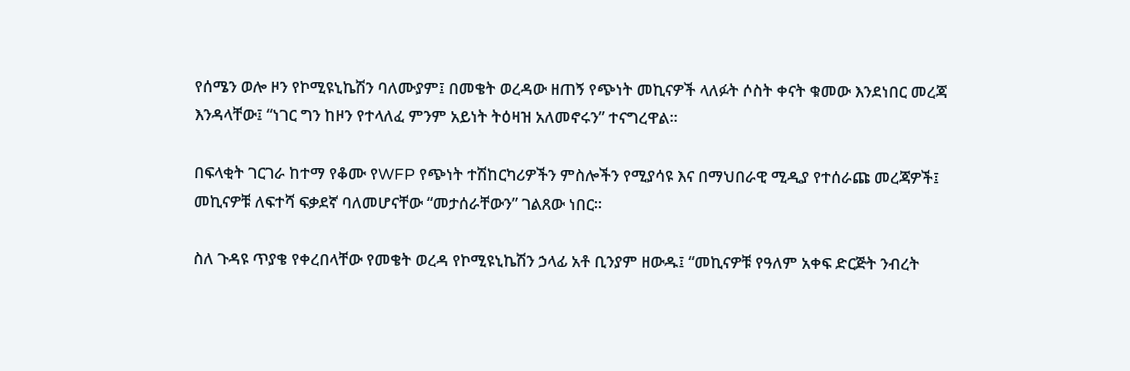የሰሜን ወሎ ዞን የኮሚዩኒኬሽን ባለሙያም፤ በመቄት ወረዳው ዘጠኝ የጭነት መኪናዎች ላለፉት ሶስት ቀናት ቁመው እንደነበር መረጃ እንዳላቸው፤ “ነገር ግን ከዞን የተላለፈ ምንም አይነት ትዕዛዝ አለመኖሩን” ተናግረዋል።

በፍላቂት ገርገራ ከተማ የቆሙ የWFP የጭነት ተሽከርካሪዎችን ምስሎችን የሚያሳዩ እና በማህበራዊ ሚዲያ የተሰራጩ መረጃዎች፤ መኪናዎቹ ለፍተሻ ፍቃደኛ ባለመሆናቸው “መታሰራቸውን” ገልጸው ነበር።

ስለ ጉዳዩ ጥያቄ የቀረበላቸው የመቄት ወረዳ የኮሚዩኒኬሽን ኃላፊ አቶ ቢንያም ዘውዱ፤ “መኪናዎቹ የዓለም አቀፍ ድርጅት ንብረት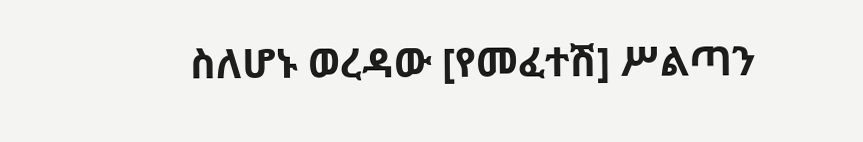ስለሆኑ ወረዳው [የመፈተሽ] ሥልጣን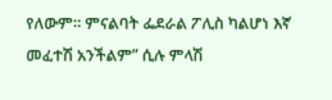የለውም። ምናልባት ፌደራል ፖሊስ ካልሆነ እኛ መፈተሽ አንችልም” ሲሉ ምላሽ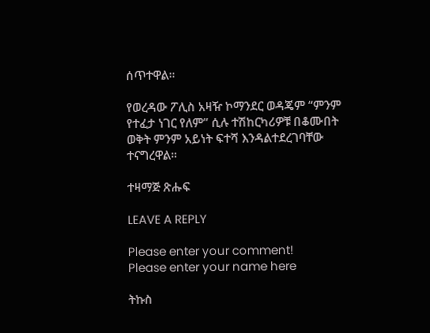ሰጥተዋል።

የወረዳው ፖሊስ አዛዥ ኮማንደር ወዳጄም “ምንም የተፈታ ነገር የለም” ሲሉ ተሽከርካሪዎቹ በቆሙበት ወቅት ምንም አይነት ፍተሻ እንዳልተደረገባቸው ተናግረዋል።

ተዛማጅ ጽሑፍ

LEAVE A REPLY

Please enter your comment!
Please enter your name here

ትኩስ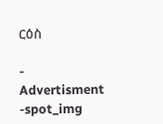ርዕስ

- Advertisment -spot_img